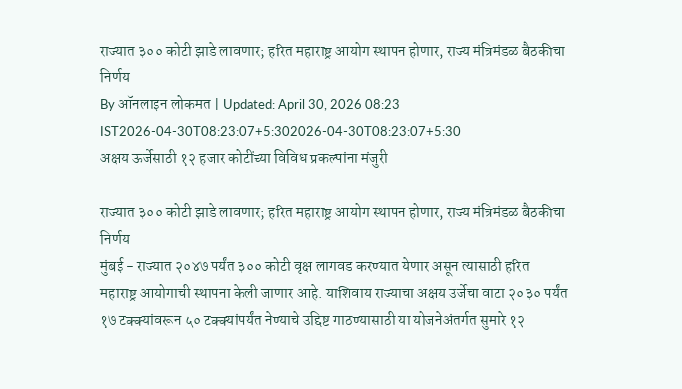राज्यात ३०० कोटी झाडे लावणार; हरित महाराष्ट्र आयोग स्थापन होणार, राज्य मंत्रिमंडळ बैठकीचा निर्णय
By ऑनलाइन लोकमत | Updated: April 30, 2026 08:23 IST2026-04-30T08:23:07+5:302026-04-30T08:23:07+5:30
अक्षय ऊर्जेसाठी १२ हजार कोटींच्या विविध प्रकल्पांना मंजुरी

राज्यात ३०० कोटी झाडे लावणार; हरित महाराष्ट्र आयोग स्थापन होणार, राज्य मंत्रिमंडळ बैठकीचा निर्णय
मुंबई - राज्यात २०४७ पर्यंत ३०० कोटी वृक्ष लागवड करण्यात येणार असून त्यासाठी हरित महाराष्ट्र आयोगाची स्थापना केली जाणार आहे. याशिवाय राज्याचा अक्षय उर्जेचा वाटा २०३० पर्यंत १७ टक्क्यांवरून ५० टक्क्यांपर्यंत नेण्याचे उद्दिष्ट गाठण्यासाठी या योजनेअंतर्गत सुमारे १२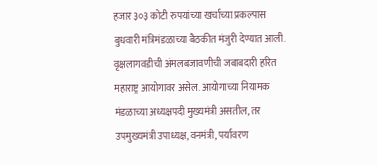हजार ३०३ कोटी रुपयांच्या खर्चाच्या प्रकल्पास बुधवारी मंत्रिमंडळाच्या बैठकीत मंजुरी देण्यात आली.
वृक्षलागवडीची अंमलबजावणीची जबाबदारी हरित महाराष्ट्र आयोगावर असेल. आयोगाच्या नियामक मंडळाच्या अध्यक्षपदी मुख्यमंत्री असतील, तर उपमुख्यमंत्री उपाध्यक्ष, वनमंत्री, पर्यावरण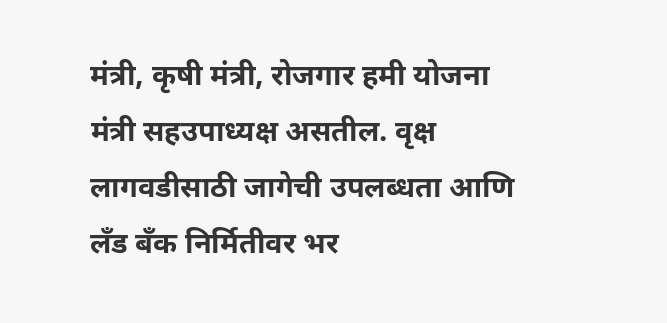मंत्री, कृषी मंत्री, रोजगार हमी योजना मंत्री सहउपाध्यक्ष असतील. वृक्ष लागवडीसाठी जागेची उपलब्धता आणि लँड बँक निर्मितीवर भर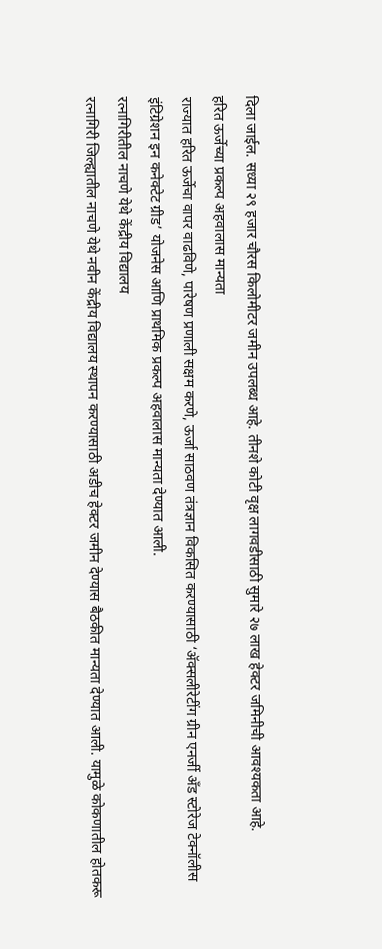दिला जाईल. सध्या २९ हजार चौरस किलोमीटर जमीन उपलब्ध आहे. तीनशे कोटी वृक्ष लागवडीसाठी सुमारे २७ लाख हेक्टर जमिनीची आवश्यकता आहे.
हरित ऊर्जेच्या प्रकल्प अहवालास मान्यता
राज्यात हरित ऊर्जेचा वापर वाढविणे, पारेषण प्रणाली सक्षम करणे, ऊर्जा साठवण तंत्रज्ञान विकसित करण्यासाठी ‘ॲक्सलीरेटींग ग्रीन एनर्जी अँड स्टोरेज टेक्नॉलीस इंटिग्रेशन इन कनेक्टेट ग्रीड’ योजनेस आणि प्राथमिक प्रकल्प अहवालास मान्यता देण्यात आली.
रत्नागिरीतील नाचणे येथे केंद्रीय विद्यालय
रत्नागिरी जिल्ह्यातील नाचणे येथे नवीन केंद्रीय विद्यालय स्थापन करण्यासाठी अडीच हेक्टर जमीन देण्यास बैठकीत मान्यता देण्यात आली. यामुळे कोकणातील होतकरू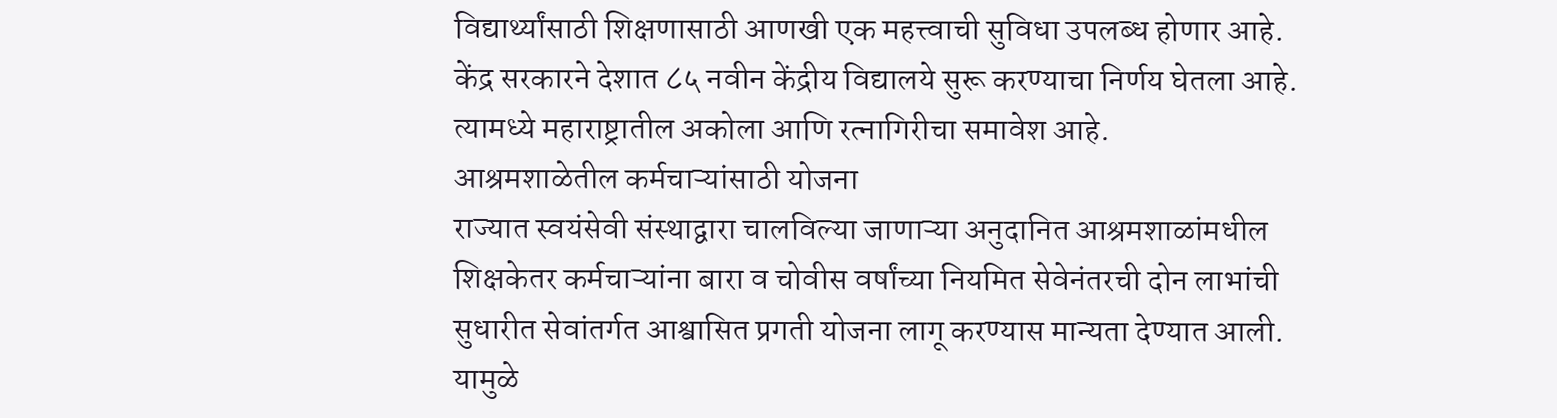विद्यार्थ्यांसाठी शिक्षणासाठी आणखी एक महत्त्वाची सुविधा उपलब्ध होणार आहे. केंद्र सरकारने देशात ८५ नवीन केंद्रीय विद्यालये सुरू करण्याचा निर्णय घेतला आहे. त्यामध्ये महाराष्ट्रातील अकोला आणि रत्नागिरीचा समावेश आहे.
आश्रमशाळेतील कर्मचाऱ्यांसाठी योजना
राज्यात स्वयंसेवी संस्थाद्वारा चालविल्या जाणाऱ्या अनुदानित आश्रमशाळांमधील शिक्षकेतर कर्मचाऱ्यांना बारा व चोवीस वर्षांच्या नियमित सेवेनंतरची दोन लाभांची सुधारीत सेवांतर्गत आश्वासित प्रगती योजना लागू करण्यास मान्यता देण्यात आली. यामुळे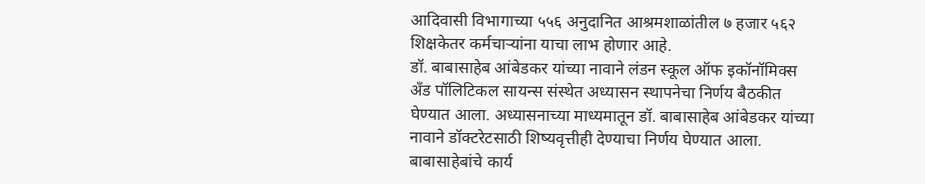आदिवासी विभागाच्या ५५६ अनुदानित आश्रमशाळांतील ७ हजार ५६२ शिक्षकेतर कर्मचाऱ्यांना याचा लाभ होणार आहे.
डॉ. बाबासाहेब आंबेडकर यांच्या नावाने लंडन स्कूल ऑफ इकॉनॉमिक्स अँड पॉलिटिकल सायन्स संस्थेत अध्यासन स्थापनेचा निर्णय बैठकीत घेण्यात आला. अध्यासनाच्या माध्यमातून डॉ. बाबासाहेब आंबेडकर यांच्या नावाने डॉक्टरेटसाठी शिष्यवृत्तीही देण्याचा निर्णय घेण्यात आला. बाबासाहेबांचे कार्य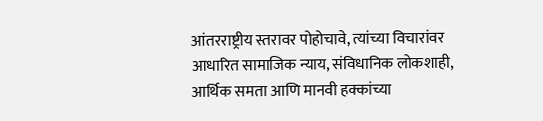आंतरराष्ट्रीय स्तरावर पोहोचावे, त्यांच्या विचारांवर आधारित सामाजिक न्याय, संविधानिक लोकशाही, आर्थिक समता आणि मानवी हक्कांच्या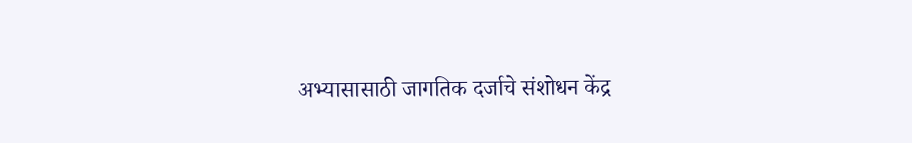अभ्यासासाठी जागतिक दर्जाचे संशोधन केंद्र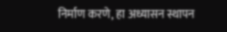निर्माण करणे, हा अध्यासन स्थापन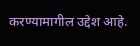करण्यामागील उद्देश आहे.